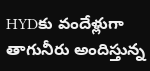HYDకు వందేళ్లుగా తాగునీరు అందిస్తున్న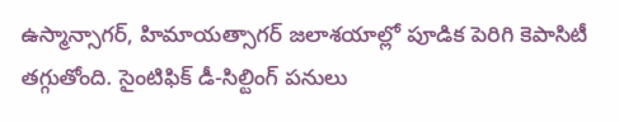ఉస్మాన్సాగర్, హిమాయత్సాగర్ జలాశయాల్లో పూడిక పెరిగి కెపాసిటీ తగ్గుతోంది. సైంటిఫిక్ డీ-సిల్టింగ్ పనులు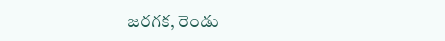జరగక, రెండు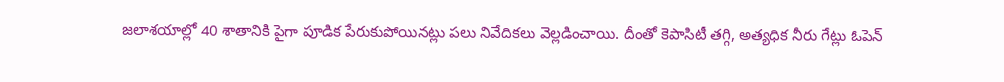జలాశయాల్లో 40 శాతానికి పైగా పూడిక పేరుకుపోయినట్లు పలు నివేదికలు వెల్లడించాయి. దీంతో కెపాసిటీ తగ్గి, అత్యధిక నీరు గేట్లు ఓపెన్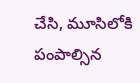చేసి, మూసిలోకి పంపాల్సిన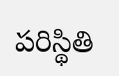పరిస్థితి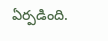ఏర్పడింది.